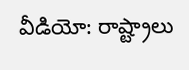వీడియో: రాష్ట్రాలు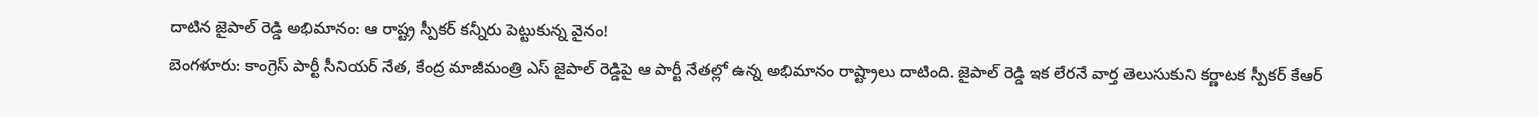దాటిన జైపాల్ రెడ్డి అభిమానం: ఆ రాష్ట్ర స్పీకర్ కన్నీరు పెట్టుకున్న వైనం!
బెంగళూరు: కాంగ్రెస్ పార్టీ సీనియర్ నేత, కేంద్ర మాజీమంత్రి ఎస్ జైపాల్ రెడ్డిపై ఆ పార్టీ నేతల్లో ఉన్న అభిమానం రాష్ట్రాలు దాటింది. జైపాల్ రెడ్డి ఇక లేరనే వార్త తెలుసుకుని కర్ణాటక స్పీకర్ కేఆర్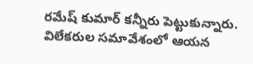రమేష్ కుమార్ కన్నీరు పెట్టుకున్నారు. విలేకరుల సమావేశంలో ఆయన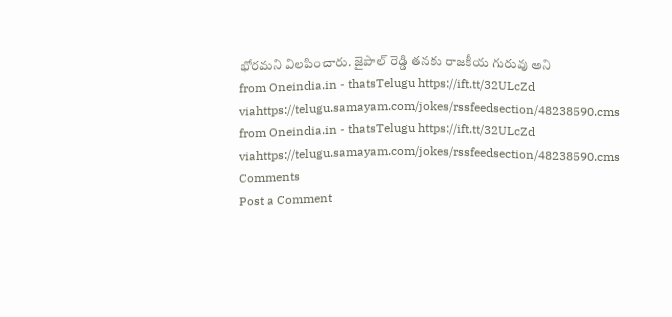భోరమని విలపించారు. జైపాల్ రెడ్డి తనకు రాజకీయ గురువు అని
from Oneindia.in - thatsTelugu https://ift.tt/32ULcZd
viahttps://telugu.samayam.com/jokes/rssfeedsection/48238590.cms
from Oneindia.in - thatsTelugu https://ift.tt/32ULcZd
viahttps://telugu.samayam.com/jokes/rssfeedsection/48238590.cms
Comments
Post a Comment